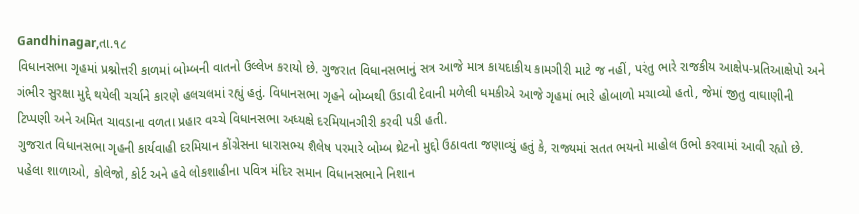Gandhinagar,તા.૧૮
વિધાનસભા ગૃહમાં પ્રશ્નોત્તરી કાળમાં બોમ્બની વાતનો ઉલ્લેખ કરાયો છે. ગુજરાત વિધાનસભાનું સત્ર આજે માત્ર કાયદાકીય કામગીરી માટે જ નહીં, પરંતુ ભારે રાજકીય આક્ષેપ-પ્રતિઆક્ષેપો અને ગંભીર સુરક્ષા મુદ્દે થયેલી ચર્ચાને કારણે હલચલમાં રહ્યું હતું. વિધાનસભા ગૃહને બોમ્બથી ઉડાવી દેવાની મળેલી ધમકીએ આજે ગૃહમાં ભારે હોબાળો મચાવ્યો હતો, જેમાં જીતુ વાઘાણીની ટિપ્પણી અને અમિત ચાવડાના વળતા પ્રહાર વચ્ચે વિધાનસભા અધ્યક્ષે દરમિયાનગીરી કરવી પડી હતી.
ગુજરાત વિધાનસભા ગૃહની કાર્યવાહી દરમિયાન કોંગ્રેસના ધારાસભ્ય શૈલેષ પરમારે બોમ્બ થ્રેટનો મુદ્દો ઉઠાવતા જણાવ્યું હતું કે, રાજ્યમાં સતત ભયનો માહોલ ઉભો કરવામાં આવી રહ્યો છે. પહેલા શાળાઓ, કોલેજો, કોર્ટ અને હવે લોકશાહીના પવિત્ર મંદિર સમાન વિધાનસભાને નિશાન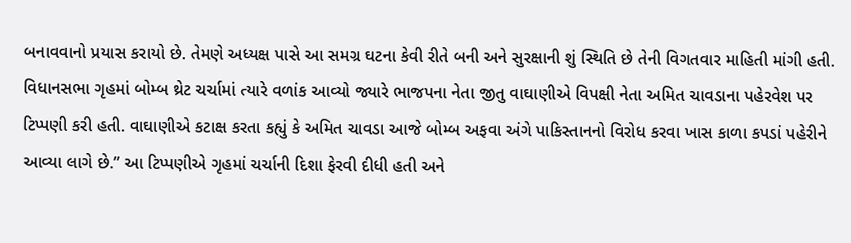બનાવવાનો પ્રયાસ કરાયો છે. તેમણે અધ્યક્ષ પાસે આ સમગ્ર ઘટના કેવી રીતે બની અને સુરક્ષાની શું સ્થિતિ છે તેની વિગતવાર માહિતી માંગી હતી.
વિધાનસભા ગૃહમાં બોમ્બ થ્રેટ ચર્ચામાં ત્યારે વળાંક આવ્યો જ્યારે ભાજપના નેતા જીતુ વાઘાણીએ વિપક્ષી નેતા અમિત ચાવડાના પહેરવેશ પર ટિપ્પણી કરી હતી. વાઘાણીએ કટાક્ષ કરતા કહ્યું કે અમિત ચાવડા આજે બોમ્બ અફવા અંગે પાકિસ્તાનનો વિરોધ કરવા ખાસ કાળા કપડાં પહેરીને આવ્યા લાગે છે.” આ ટિપ્પણીએ ગૃહમાં ચર્ચાની દિશા ફેરવી દીધી હતી અને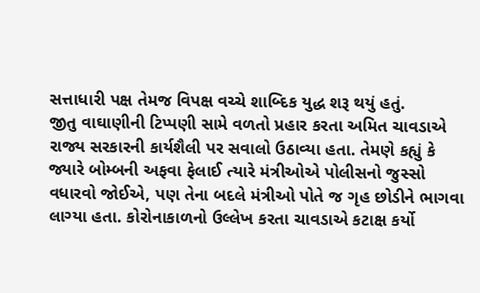સત્તાધારી પક્ષ તેમજ વિપક્ષ વચ્ચે શાબ્દિક યુદ્ધ શરૂ થયું હતું.
જીતુ વાઘાણીની ટિપ્પણી સામે વળતો પ્રહાર કરતા અમિત ચાવડાએ રાજ્ય સરકારની કાર્યશૈલી પર સવાલો ઉઠાવ્યા હતા. તેમણે કહ્યું કે જ્યારે બોમ્બની અફવા ફેલાઈ ત્યારે મંત્રીઓએ પોલીસનો જુસ્સો વધારવો જોઈએ, પણ તેના બદલે મંત્રીઓ પોતે જ ગૃહ છોડીને ભાગવા લાગ્યા હતા. કોરોનાકાળનો ઉલ્લેખ કરતા ચાવડાએ કટાક્ષ કર્યો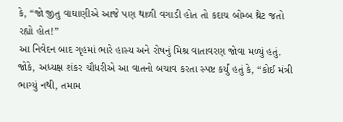કે, “જો જીતુ વાઘાણીએ આજે પણ થાળી વગાડી હોત તો કદાચ બોમ્બ થ્રેટ જતો રહ્યો હોત!”
આ નિવેદન બાદ ગૃહમાં ભારે હાસ્ય અને રોષનું મિશ્ર વાતાવરણ જોવા મળ્યું હતું. જોકે, અધ્યક્ષ શંકર ચૌધરીએ આ વાતનો બચાવ કરતા સ્પષ્ટ કર્યું હતું કે, “કોઈ મંત્રી ભાગ્યું નથી, તમામ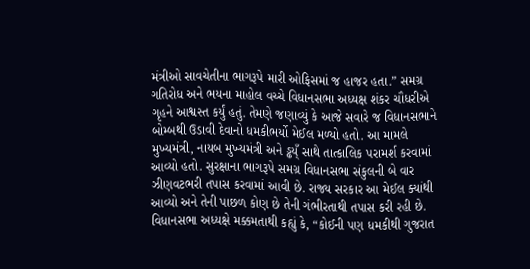મંત્રીઓ સાવચેતીના ભાગરૂપે મારી ઓફિસમાં જ હાજર હતા.” સમગ્ર ગતિરોધ અને ભયના માહોલ વચ્ચે વિધાનસભા અધ્યક્ષ શંકર ચૌધરીએ ગૃહને આશ્વસ્ત કર્યું હતું. તેમણે જણાવ્યું કે આજે સવારે જ વિધાનસભાને બોમ્બથી ઉડાવી દેવાનો ધમકીભર્યો મેઈલ મળ્યો હતો. આ મામલે મુખ્યમંત્રી, નાયબ મુખ્યમંત્રી અને ડ્ઢય્ઁ સાથે તાત્કાલિક પરામર્શ કરવામાં આવ્યો હતો. સુરક્ષાના ભાગરૂપે સમગ્ર વિધાનસભા સંકુલની બે વાર ઝીણવટભરી તપાસ કરવામાં આવી છે. રાજ્ય સરકાર આ મેઈલ ક્યાંથી આવ્યો અને તેની પાછળ કોણ છે તેની ગંભીરતાથી તપાસ કરી રહી છે.
વિધાનસભા અધ્યક્ષે મક્કમતાથી કહ્યું કે, “કોઈની પણ ધમકીથી ગુજરાત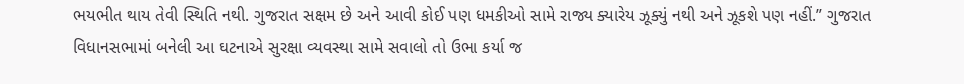ભયભીત થાય તેવી સ્થિતિ નથી. ગુજરાત સક્ષમ છે અને આવી કોઈ પણ ધમકીઓ સામે રાજ્ય ક્યારેય ઝૂક્યું નથી અને ઝૂકશે પણ નહીં.” ગુજરાત વિધાનસભામાં બનેલી આ ઘટનાએ સુરક્ષા વ્યવસ્થા સામે સવાલો તો ઉભા કર્યા જ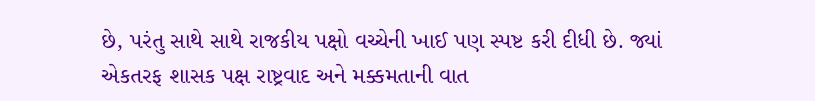છે, પરંતુ સાથે સાથે રાજકીય પક્ષો વચ્ચેની ખાઈ પણ સ્પષ્ટ કરી દીધી છે. જ્યાં એકતરફ શાસક પક્ષ રાષ્ટ્રવાદ અને મક્કમતાની વાત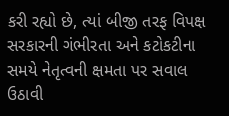કરી રહ્યો છે, ત્યાં બીજી તરફ વિપક્ષ સરકારની ગંભીરતા અને કટોકટીના સમયે નેતૃત્વની ક્ષમતા પર સવાલ ઉઠાવી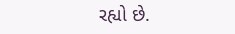રહ્યો છે.